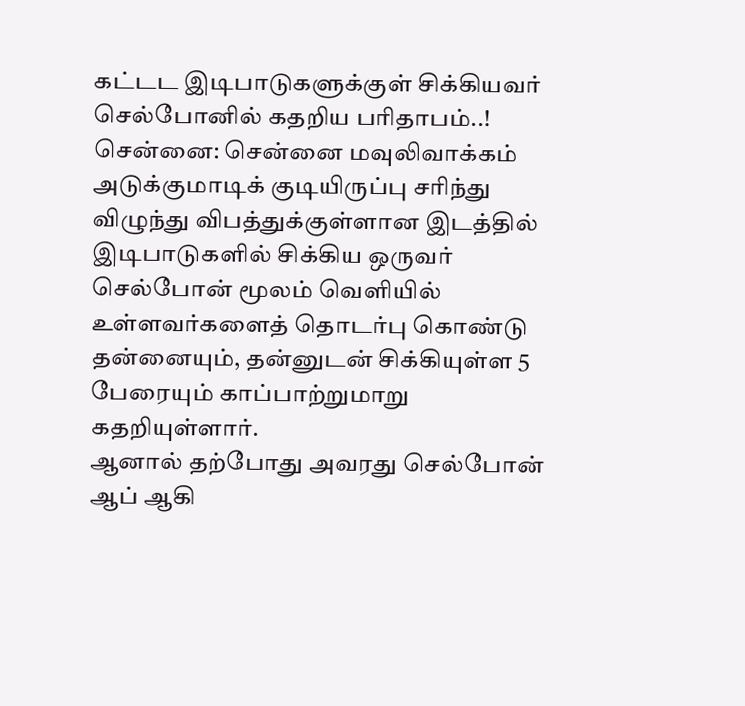கட்டட இடிபாடுகளுக்குள் சிக்கியவர் செல்போனில் கதறிய பரிதாபம்..!
சென்னை: சென்னை மவுலிவாக்கம் அடுக்குமாடிக் குடியிருப்பு சரிந்து விழுந்து விபத்துக்குள்ளான இடத்தில் இடிபாடுகளில் சிக்கிய ஒருவர் செல்போன் மூலம் வெளியில் உள்ளவர்களைத் தொடர்பு கொண்டு தன்னையும், தன்னுடன் சிக்கியுள்ள 5 பேரையும் காப்பாற்றுமாறு கதறியுள்ளார்.
ஆனால் தற்போது அவரது செல்போன் ஆப் ஆகி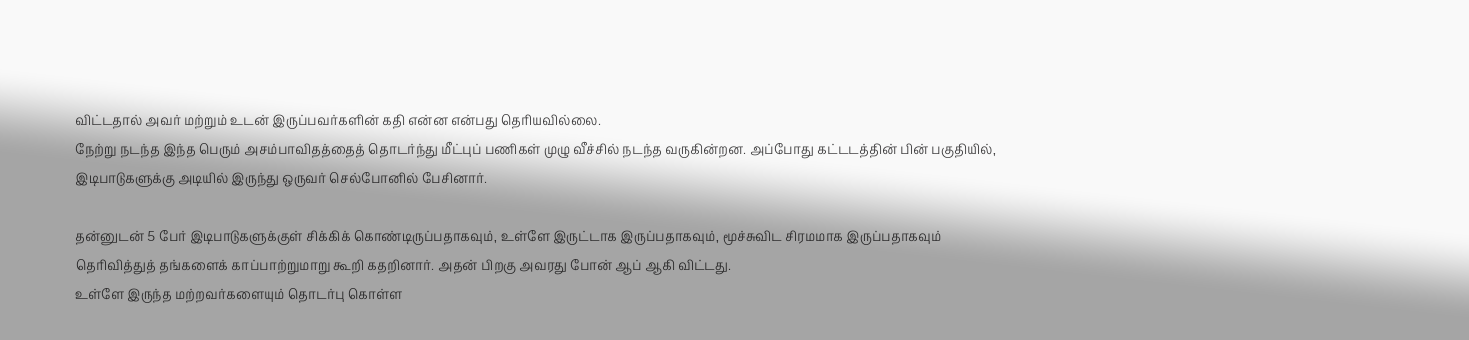விட்டதால் அவர் மற்றும் உடன் இருப்பவர்களின் கதி என்ன என்பது தெரியவில்லை.
நேற்று நடந்த இந்த பெரும் அசம்பாவிதத்தைத் தொடர்ந்து மீட்புப் பணிகள் முழு வீச்சில் நடந்த வருகின்றன. அப்போது கட்டடத்தின் பின் பகுதியில், இடிபாடுகளுக்கு அடியில் இருந்து ஒருவர் செல்போனில் பேசினார்.

தன்னுடன் 5 பேர் இடிபாடுகளுக்குள் சிக்கிக் கொண்டிருப்பதாகவும், உள்ளே இருட்டாக இருப்பதாகவும், மூச்சுவிட சிரமமாக இருப்பதாகவும் தெரிவித்துத் தங்களைக் காப்பாற்றுமாறு கூறி கதறினார். அதன் பிறகு அவரது போன் ஆப் ஆகி விட்டது.
உள்ளே இருந்த மற்றவர்களையும் தொடர்பு கொள்ள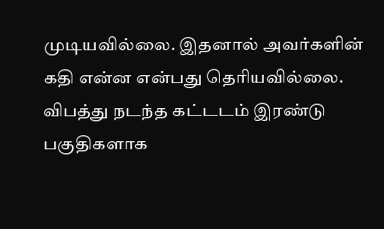முடியவில்லை. இதனால் அவர்களின் கதி என்ன என்பது தெரியவில்லை.
விபத்து நடந்த கட்டடம் இரண்டு பகுதிகளாக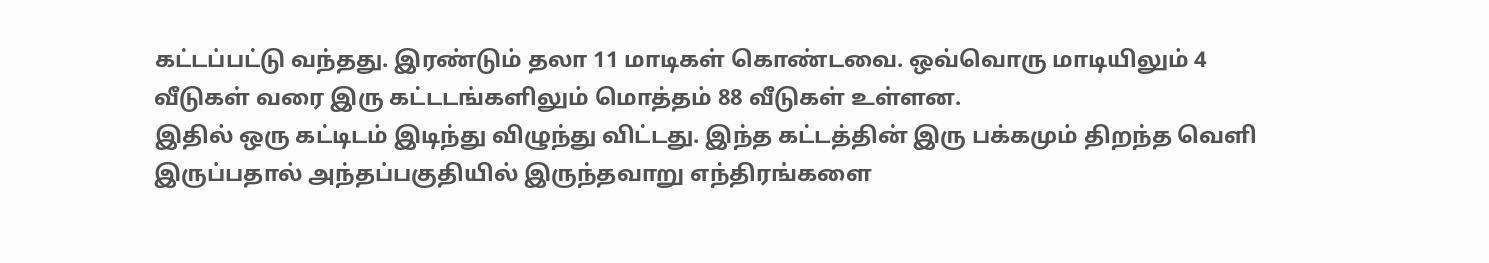கட்டப்பட்டு வந்தது. இரண்டும் தலா 11 மாடிகள் கொண்டவை. ஒவ்வொரு மாடியிலும் 4 வீடுகள் வரை இரு கட்டடங்களிலும் மொத்தம் 88 வீடுகள் உள்ளன.
இதில் ஒரு கட்டிடம் இடிந்து விழுந்து விட்டது. இந்த கட்டத்தின் இரு பக்கமும் திறந்த வெளி இருப்பதால் அந்தப்பகுதியில் இருந்தவாறு எந்திரங்களை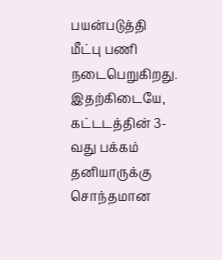பயன்படுத்தி மீட்பு பணி நடைபெறுகிறது.
இதற்கிடையே, கட்டடத்தின் 3-வது பக்கம் தனியாருக்கு சொந்தமான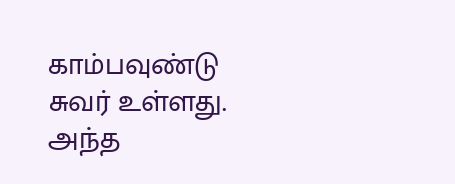காம்பவுண்டு சுவர் உள்ளது. அந்த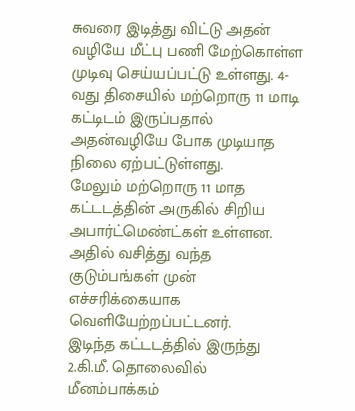சுவரை இடித்து விட்டு அதன் வழியே மீட்பு பணி மேற்கொள்ள முடிவு செய்யப்பட்டு உள்ளது. 4-வது திசையில் மற்றொரு 11 மாடி கட்டிடம் இருப்பதால் அதன்வழியே போக முடியாத நிலை ஏற்பட்டுள்ளது.
மேலும் மற்றொரு 11 மாத கட்டடத்தின் அருகில் சிறிய அபார்ட்மெண்ட்கள் உள்ளன. அதில் வசித்து வந்த குடும்பங்கள் முன் எச்சரிக்கையாக வெளியேற்றப்பட்டனர்.
இடிந்த கட்டடத்தில் இருந்து 2.கி.மீ. தொலைவில் மீனம்பாக்கம்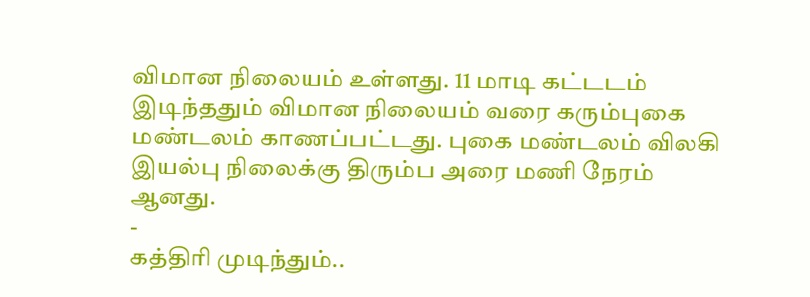விமான நிலையம் உள்ளது. 11 மாடி கட்டடம் இடிந்ததும் விமான நிலையம் வரை கரும்புகை மண்டலம் காணப்பட்டது. புகை மண்டலம் விலகி இயல்பு நிலைக்கு திரும்ப அரை மணி நேரம் ஆனது.
-
கத்திரி முடிந்தும்..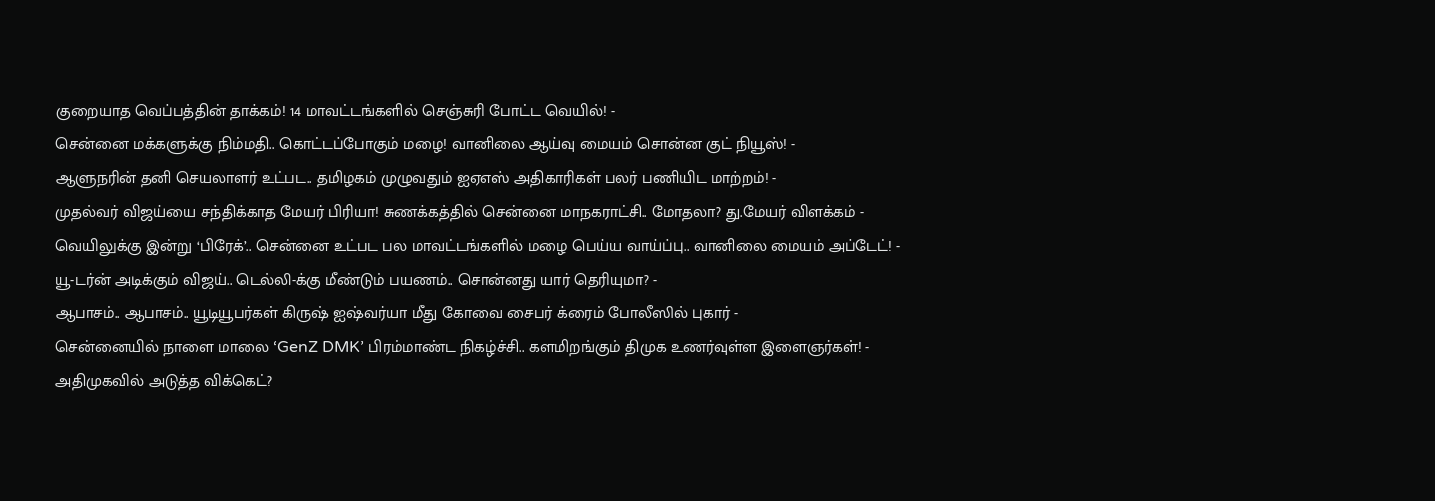குறையாத வெப்பத்தின் தாக்கம்! 14 மாவட்டங்களில் செஞ்சுரி போட்ட வெயில்! -
சென்னை மக்களுக்கு நிம்மதி.. கொட்டப்போகும் மழை! வானிலை ஆய்வு மையம் சொன்ன குட் நியூஸ்! -
ஆளுநரின் தனி செயலாளர் உட்பட.. தமிழகம் முழுவதும் ஐஏஎஸ் அதிகாரிகள் பலர் பணியிட மாற்றம்! -
முதல்வர் விஜய்யை சந்திக்காத மேயர் பிரியா! சுணக்கத்தில் சென்னை மாநகராட்சி.. மோதலா? து.மேயர் விளக்கம் -
வெயிலுக்கு இன்று ‘பிரேக்’.. சென்னை உட்பட பல மாவட்டங்களில் மழை பெய்ய வாய்ப்பு.. வானிலை மையம் அப்டேட்! -
யூ-டர்ன் அடிக்கும் விஜய்.. டெல்லி-க்கு மீண்டும் பயணம்.. சொன்னது யார் தெரியுமா? -
ஆபாசம்.. ஆபாசம்.. யூடியூபர்கள் கிருஷ் ஐஷ்வர்யா மீது கோவை சைபர் க்ரைம் போலீஸில் புகார் -
சென்னையில் நாளை மாலை ‘GenZ DMK’ பிரம்மாண்ட நிகழ்ச்சி.. களமிறங்கும் திமுக உணர்வுள்ள இளைஞர்கள்! -
அதிமுகவில் அடுத்த விக்கெட்?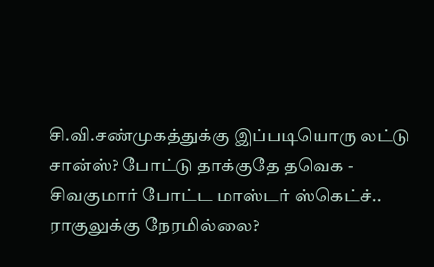சி.வி.சண்முகத்துக்கு இப்படியொரு லட்டு சான்ஸ்? போட்டு தாக்குதே தவெக -
சிவகுமார் போட்ட மாஸ்டர் ஸ்கெட்ச்.. ராகுலுக்கு நேரமில்லை?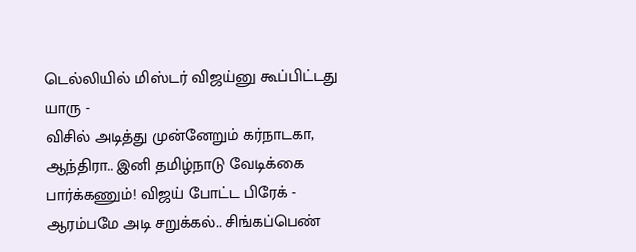டெல்லியில் மிஸ்டர் விஜய்னு கூப்பிட்டது யாரு -
விசில் அடித்து முன்னேறும் கர்நாடகா, ஆந்திரா.. இனி தமிழ்நாடு வேடிக்கை பார்க்கணும்! விஜய் போட்ட பிரேக் -
ஆரம்பமே அடி சறுக்கல்.. சிங்கப்பெண்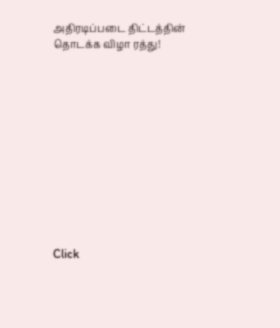அதிரடிப்படை திட்டத்தின் தொடக்க விழா ரத்து!












Click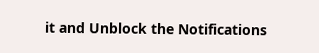it and Unblock the Notifications